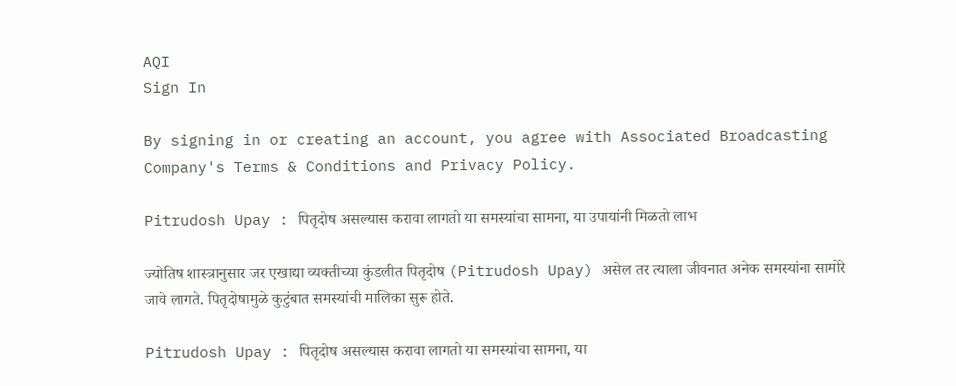AQI
Sign In

By signing in or creating an account, you agree with Associated Broadcasting Company's Terms & Conditions and Privacy Policy.

Pitrudosh Upay : पितृदोष असल्यास करावा लागतो या समस्यांचा सामना, या उपायांनी मिळतो लाभ

ज्योतिष शास्त्रानुसार जर एखाद्या व्यक्तीच्या कुंडलीत पितृदोष (Pitrudosh Upay) असेल तर त्याला जीवनात अनेक समस्यांना सामोरे जावे लागते. पितृदोषामुळे कुटुंबात समस्यांची मालिका सुरू होते.

Pitrudosh Upay : पितृदोष असल्यास करावा लागतो या समस्यांचा सामना, या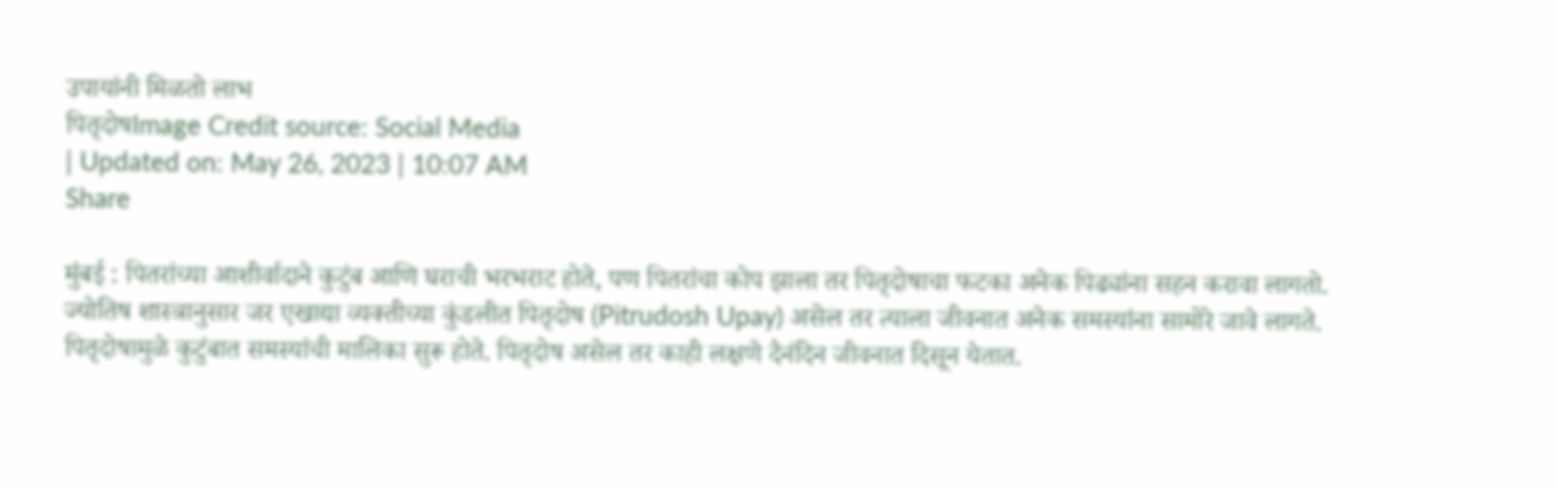उपायांनी मिळतो लाभ
पितृदोषImage Credit source: Social Media
| Updated on: May 26, 2023 | 10:07 AM
Share

मुंबई : पितरांच्या आशीर्वादाने कुटुंब आणि घराची भरभराट होते, पण पितरांचा कोप झाला तर पितृदोषाचा फटका अनेक पिढ्यांना सहन करावा लागतो. ज्योतिष शास्त्रानुसार जर एखाद्या व्यक्तीच्या कुंडलीत पितृदोष (Pitrudosh Upay) असेल तर त्याला जीवनात अनेक समस्यांना सामोरे जावे लागते. पितृदोषामुळे कुटुंबात समस्यांची मालिका सुरू होते. पितृदोष असेल तर काही लक्षणे दैनंदिन जीवनात दिसून येतात.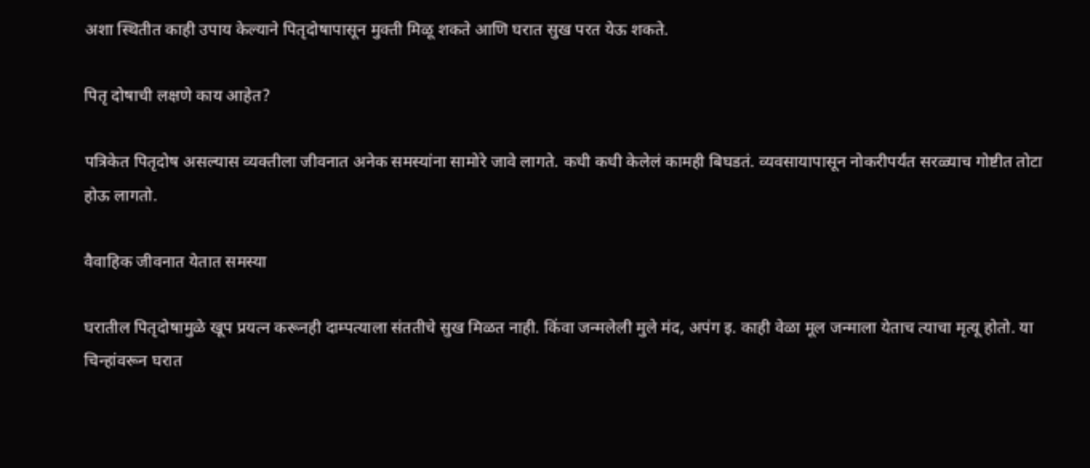अशा स्थितीत काही उपाय केल्याने पितृदोषापासून मुक्ती मिळू शकते आणि घरात सुख परत येऊ शकते.

पितृ दोषाची लक्षणे काय आहेत?

पत्रिकेत पितृदोष असल्यास व्यक्तीला जीवनात अनेक समस्यांना सामोरे जावे लागते. कधी कधी केलेलं कामही बिघडतं. व्यवसायापासून नोकरीपर्यंत सरळ्याच गोष्टीत तोटा होऊ लागतो.

वैवाहिक जीवनात येतात समस्या

घरातील पितृदोषामुळे खूप प्रयत्न करूनही दाम्पत्याला संततीचे सुख मिळत नाही. किंवा जन्मलेली मुले मंद, अपंग इ. काही वेळा मूल जन्माला येताच त्याचा मृत्यू होतो. या चिन्हांवरून घरात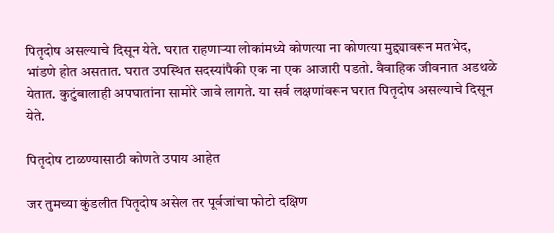पितृदोष असल्याचे दिसून येते. घरात राहणाऱ्या लोकांमध्ये कोणत्या ना कोणत्या मुद्द्यावरून मतभेद, भांडणे होत असतात. घरात उपस्थित सदस्यांपैकी एक ना एक आजारी पडतो. वैवाहिक जीवनात अडथळे येतात. कुटुंबालाही अपघातांना सामोरे जावे लागते. या सर्व लक्षणांवरून घरात पितृदोष असल्याचे दिसून येते.

पितृदोष टाळण्यासाठी कोणते उपाय आहेत

जर तुमच्या कुंडलीत पितृदोष असेल तर पूर्वजांचा फोटो दक्षिण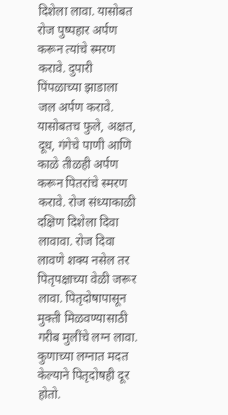दिशेला लावा. यासोबत रोज पुष्पहार अर्पण करून त्यांचे स्मरण करावे. दुपारी पिंपळाच्या झाडाला जल अर्पण करावे. यासोबतच फुले, अक्षत, दूध, गंगेचे पाणी आणि काळे तीळही अर्पण करून पितरांचे स्मरण करावे. रोज संध्याकाळी दक्षिण दिशेला दिवा लावावा. रोज दिवा लावणे शक्य नसेल तर पितृपक्षाच्या वेळी जरूर लावा. पितृदोषापासून मुक्ती मिळवण्यासाठी गरीब मुलींचे लग्न लावा. कुणाच्या लग्नात मदत केल्याने पितृदोषही दूर होतो.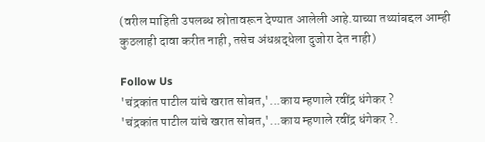(वरील माहिती उपलब्ध स्रोतावरून देण्यात आलेली आहे.याच्या तथ्यांबद्दल आम्ही कुठलाही दावा करीत नाही, तसेच अंधश्रद्धेला दुजोरा देत नाही)

Follow Us
'चंद्रकांत पाटील यांचे खरात सोबत,'...काय म्हणाले रवींद्र धंगेकर ?
'चंद्रकांत पाटील यांचे खरात सोबत,'...काय म्हणाले रवींद्र धंगेकर ?.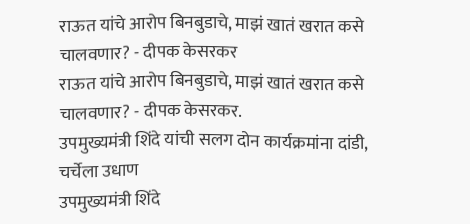राऊत यांचे आरोप बिनबुडाचे, माझं खातं खरात कसे चालवणार? - दीपक केसरकर
राऊत यांचे आरोप बिनबुडाचे, माझं खातं खरात कसे चालवणार? - दीपक केसरकर.
उपमुख्यमंत्री शिंदे यांची सलग दोन कार्यक्रमांना दांडी, चर्चेला उधाण
उपमुख्यमंत्री शिंदे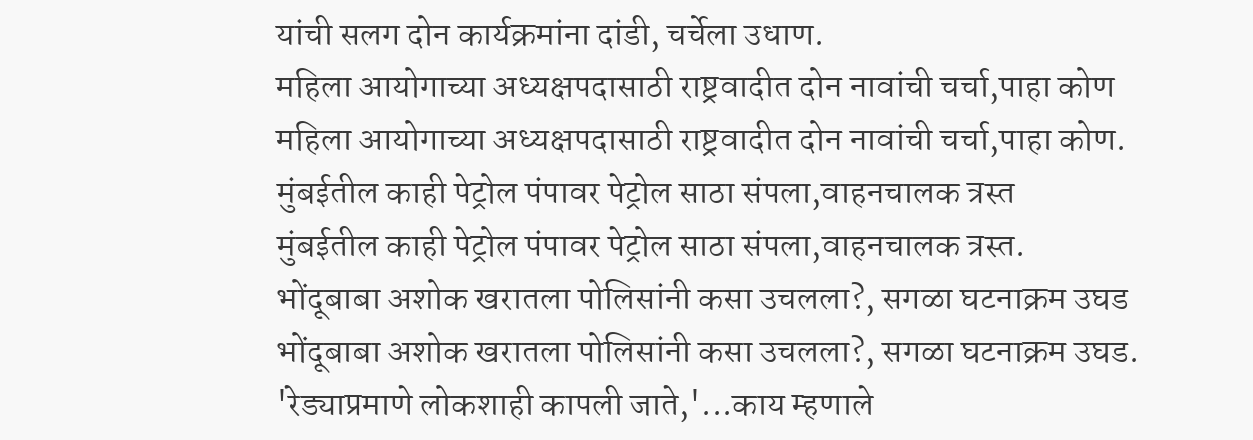यांची सलग दोन कार्यक्रमांना दांडी, चर्चेला उधाण.
महिला आयोगाच्या अध्यक्षपदासाठी राष्ट्रवादीत दोन नावांची चर्चा,पाहा कोण
महिला आयोगाच्या अध्यक्षपदासाठी राष्ट्रवादीत दोन नावांची चर्चा,पाहा कोण.
मुंबईतील काही पेट्रोल पंपावर पेट्रोल साठा संपला,वाहनचालक त्रस्त
मुंबईतील काही पेट्रोल पंपावर पेट्रोल साठा संपला,वाहनचालक त्रस्त.
भोंदूबाबा अशोक खरातला पोलिसांनी कसा उचलला?, सगळा घटनाक्रम उघड
भोंदूबाबा अशोक खरातला पोलिसांनी कसा उचलला?, सगळा घटनाक्रम उघड.
'रेड्याप्रमाणे लोकशाही कापली जाते,'...काय म्हणाले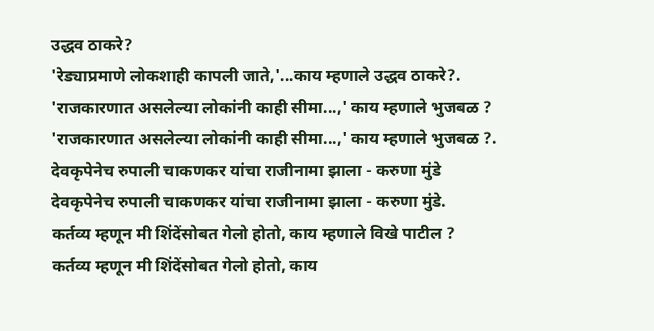उद्धव ठाकरे?
'रेड्याप्रमाणे लोकशाही कापली जाते,'...काय म्हणाले उद्धव ठाकरे?.
'राजकारणात असलेल्या लोकांनी काही सीमा...,' काय म्हणाले भुजबळ ?
'राजकारणात असलेल्या लोकांनी काही सीमा...,' काय म्हणाले भुजबळ ?.
देवकृपेनेच रुपाली चाकणकर यांचा राजीनामा झाला - करुणा मुंडे
देवकृपेनेच रुपाली चाकणकर यांचा राजीनामा झाला - करुणा मुंडे.
कर्तव्य म्हणून मी शिंदेंसोबत गेलो होतो, काय म्हणाले विखे पाटील ?
कर्तव्य म्हणून मी शिंदेंसोबत गेलो होतो, काय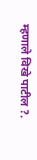म्हणाले विखे पाटील ?.